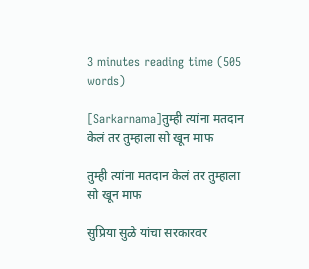3 minutes reading time (505 words)

[Sarkarnama]तुम्ही त्यांना मतदान केलं तर तुम्हाला सो खून माफ

तुम्ही त्यांना मतदान केलं तर तुम्हाला सो खून माफ

सुप्रिया सुळे यांचा सरकारवर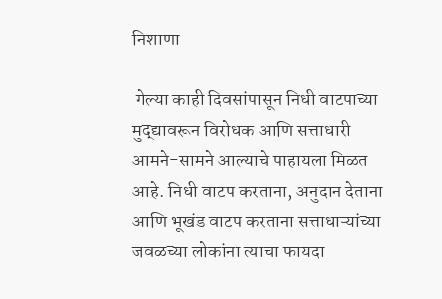निशाणा

 गेल्या काही दिवसांपासून निधी वाटपाच्या मुद्द्यावरून विरोधक आणि सत्ताधारी आमने-सामने आल्याचे पाहायला मिळत आहे. निधी वाटप करताना, अनुदान देताना आणि भूखंड वाटप करताना सत्ताधाऱ्यांच्या जवळच्या लोकांना त्याचा फायदा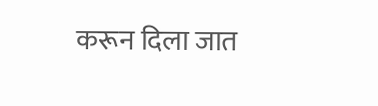करून दिला जात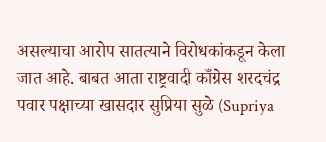असल्याचा आरोप सातत्याने विरोधकांकडून केला जात आहे. बाबत आता राष्ट्रवादी काँग्रेस शरदचंद्र पवार पक्षाच्या खासदार सुप्रिया सुळे (Supriya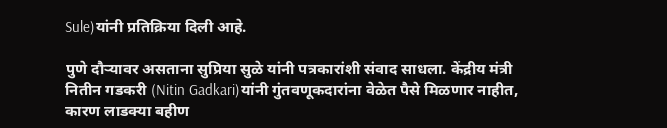Sule)यांनी प्रतिक्रिया दिली आहे.

पुणे दौऱ्यावर असताना सुप्रिया सुळे यांनी पत्रकारांशी संवाद साधला. केंद्रीय मंत्री नितीन गडकरी (Nitin Gadkari)यांनी गुंतवणूकदारांना वेळेत पैसे मिळणार नाहीत, कारण लाडक्या बहीण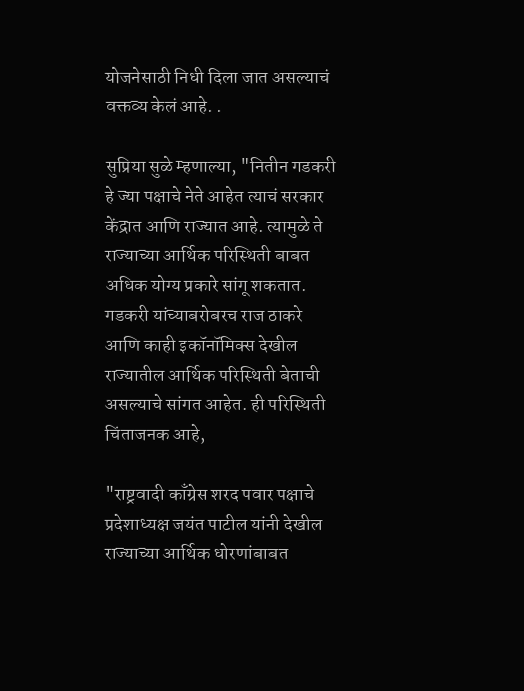योजनेसाठी निधी दिला जात असल्याचं वक्तव्य केलं आहे. .

सुप्रिया सुळे म्हणाल्या, "नितीन गडकरी हे ज्या पक्षाचे नेते आहेत त्याचं सरकार केंद्रात आणि राज्यात आहे. त्यामुळे ते राज्याच्या आर्थिक परिस्थिती बाबत अधिक योग्य प्रकारे सांगू शकतात. गडकरी यांच्याबरोबरच राज ठाकरे आणि काही इकॉनॉमिक्स देखील राज्यातील आर्थिक परिस्थिती बेताची असल्याचे सांगत आहेत. ही परिस्थिती चिंताजनक आहे,

"राष्ट्रवादी काँग्रेस शरद पवार पक्षाचे प्रदेशाध्यक्ष जयंत पाटील यांनी देखील राज्याच्या आर्थिक धोरणांबाबत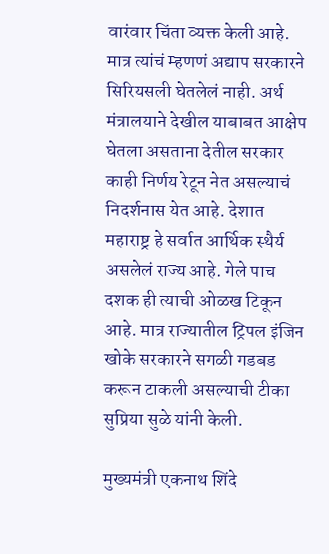वारंवार चिंता व्यक्त केली आहे. मात्र त्यांचं म्हणणं अद्याप सरकारने सिरियसली घेतलेलं नाही. अर्थ मंत्रालयाने देखील याबाबत आक्षेप घेतला असताना देतील सरकार काही निर्णय रेटून नेत असल्याचं निदर्शनास येत आहे. देशात महाराष्ट्र हे सर्वात आर्थिक स्थैर्य असलेलं राज्य आहे. गेले पाच दशक ही त्याची ओळख टिकून आहे. मात्र राज्यातील ट्रिपल इंजिन खोके सरकारने सगळी गडबड करून टाकली असल्याची टीका सुप्रिया सुळे यांनी केली.

मुख्यमंत्री एकनाथ शिंदे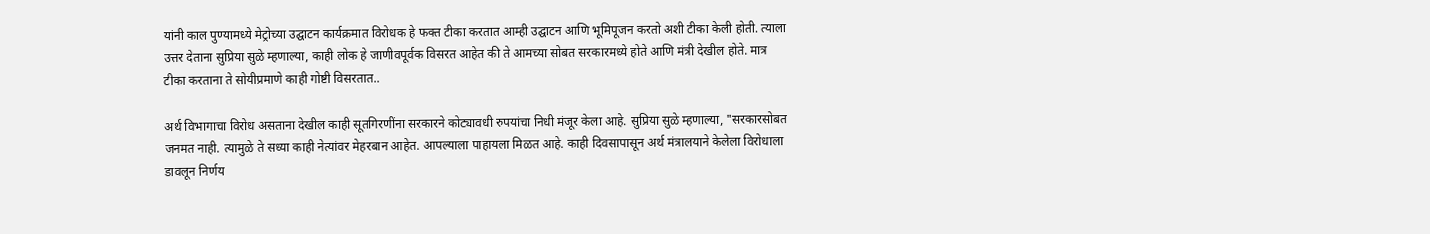यांनी काल पुण्यामध्ये मेट्रोच्या उद्घाटन कार्यक्रमात विरोधक हे फक्त टीका करतात आम्ही उद्घाटन आणि भूमिपूजन करतो अशी टीका केली होती. त्याला उत्तर देताना सुप्रिया सुळे म्हणाल्या, काही लोक हे जाणीवपूर्वक विसरत आहेत की ते आमच्या सोबत सरकारमध्ये होते आणि मंत्री देखील होते. मात्र टीका करताना ते सोयीप्रमाणे काही गोष्टी विसरतात..

अर्थ विभागाचा विरोध असताना देखील काही सूतगिरणींना सरकारने कोट्यावधी रुपयांचा निधी मंजूर केला आहे. सुप्रिया सुळे म्हणाल्या, "सरकारसोबत जनमत नाही. त्यामुळे ते सध्या काही नेत्यांवर मेहरबान आहेत. आपल्याला पाहायला मिळत आहे. काही दिवसापासून अर्थ मंत्रालयाने केलेला विरोधाला डावलून निर्णय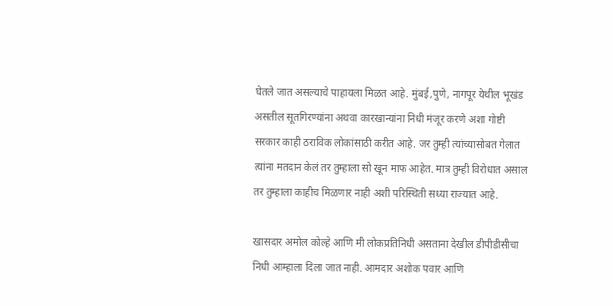घेतले जात असल्याचे पाहायला मिळत आहे. मुंबई,पुणे, नागपूर येथील भूखंड असतील सूतगिरण्यांना अथवा कारखान्यांना निधी मंजूर करणे अशा गोष्टी सरकार काही ठराविक लोकांसाठी करीत आहे. जर तुम्ही त्यांच्यासोबत गेलात त्यांना मतदान केलं तर तुम्हाला सो खून माफ आहेत. मात्र तुम्ही विरोधात असाल तर तुम्हाला काहीच मिळणार नाही अशी परिस्थिती सध्या राज्यात आहे.

खासदार अमोल कोल्हे आणि मी लोकप्रतिनिधी असताना देखील डीपीडीसीचा निधी आम्हाला दिला जात नाही. आमदार अशोक पवार आणि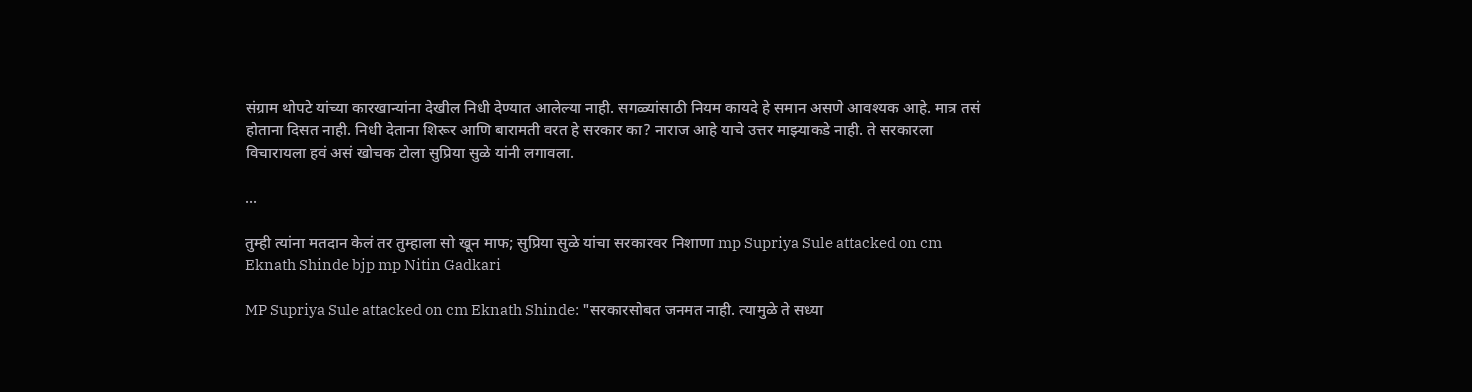संग्राम थोपटे यांच्या कारखान्यांना देखील निधी देण्यात आलेल्या नाही. सगळ्यांसाठी नियम कायदे हे समान असणे आवश्यक आहे. मात्र तसं होताना दिसत नाही. निधी देताना शिरूर आणि बारामती वरत हे सरकार का? नाराज आहे याचे उत्तर माझ्याकडे नाही. ते सरकारला विचारायला हवं असं खोचक टोला सुप्रिया सुळे यांनी लगावला.

...

तुम्ही त्यांना मतदान केलं तर तुम्हाला सो खून माफ; सुप्रिया सुळे यांचा सरकारवर निशाणा mp Supriya Sule attacked on cm Eknath Shinde bjp mp Nitin Gadkari

MP Supriya Sule attacked on cm Eknath Shinde: "सरकारसोबत जनमत नाही. त्यामुळे ते सध्या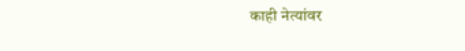काही नेत्यांवर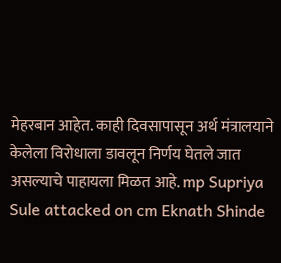मेहरबान आहेत. काही दिवसापासून अर्थ मंत्रालयाने केलेला विरोधाला डावलून निर्णय घेतले जात असल्याचे पाहायला मिळत आहे. mp Supriya Sule attacked on cm Eknath Shinde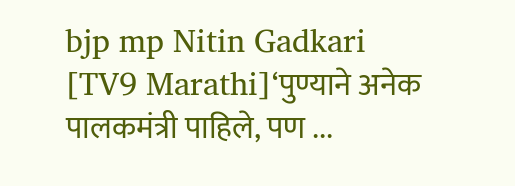bjp mp Nitin Gadkari
[TV9 Marathi]‘पुण्याने अनेक पालकमंत्री पाहिले, पण ...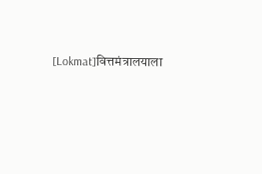[Lokmat]वित्तमंत्रालयाला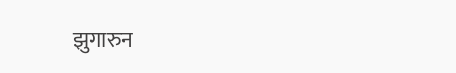झुगारुन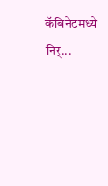कॅबिनेटमध्ये निर्...